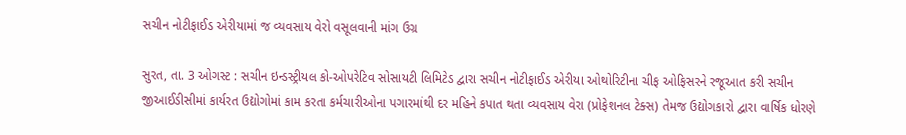સચીન નોટીફાઈડ એરીયામાં જ વ્યવસાય વેરો વસૂલવાની માંગ ઉગ્ર

સુરત, તા. 3 ઓગસ્ટ : સચીન ઇન્ડસ્ટ્રીયલ કો-ઓપરેટિવ સોસાયટી લિમિટેડ દ્વારા સચીન નોટીફાઈડ એરીયા ઓથોરિટીના ચીફ ઓફિસરને રજૂઆત કરી સચીન જીઆઈડીસીમાં કાર્યરત ઉદ્યોગોમાં કામ કરતા કર્મચારીઓના પગારમાંથી દર મહિને કપાત થતા વ્યવસાય વેરા (પ્રોફેશનલ ટેક્સ) તેમજ ઉદ્યોગકારો દ્વારા વાર્ષિક ધોરણે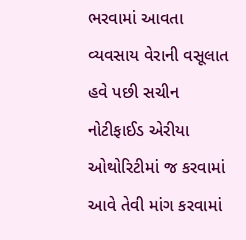ભરવામાં આવતા વ્યવસાય વેરાની વસૂલાત હવે પછી સચીન નોટીફાઈડ એરીયા ઓથોરિટીમાં જ કરવામાં આવે તેવી માંગ કરવામાં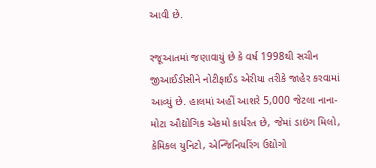આવી છે.

રજૂઆતમાં જણાવાયું છે કે વર્ષ 1998થી સચીન જીઆઈડીસીને નોટીફાઈડ એરીયા તરીકે જાહેર કરવામાં આવ્યું છે. હાલમાં અહીં આશરે 5,000 જેટલા નાના-મોટા ઔદ્યોગિક એકમો કાર્યરત છે, જેમાં ડાઇંગ મિલો, કેમિકલ યુનિટો, એન્જિનિયરિંગ ઉદ્યોગો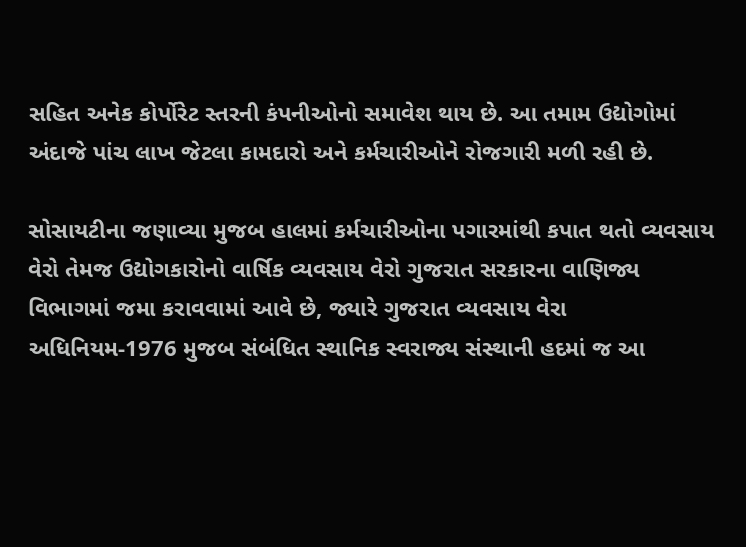સહિત અનેક કોર્પોરેટ સ્તરની કંપનીઓનો સમાવેશ થાય છે. આ તમામ ઉદ્યોગોમાં અંદાજે પાંચ લાખ જેટલા કામદારો અને કર્મચારીઓને રોજગારી મળી રહી છે.

સોસાયટીના જણાવ્યા મુજબ હાલમાં કર્મચારીઓના પગારમાંથી કપાત થતો વ્યવસાય વેરો તેમજ ઉદ્યોગકારોનો વાર્ષિક વ્યવસાય વેરો ગુજરાત સરકારના વાણિજ્ય વિભાગમાં જમા કરાવવામાં આવે છે, જ્યારે ગુજરાત વ્યવસાય વેરા અધિનિયમ-1976 મુજબ સંબંધિત સ્થાનિક સ્વરાજ્ય સંસ્થાની હદમાં જ આ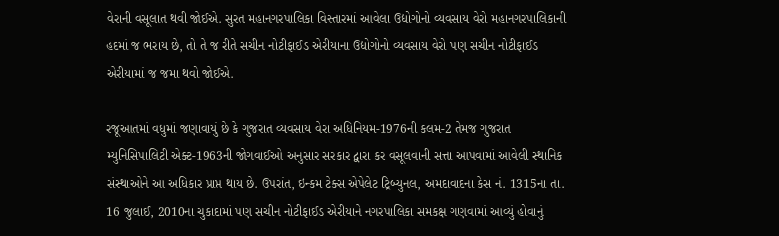વેરાની વસૂલાત થવી જોઈએ. સુરત મહાનગરપાલિકા વિસ્તારમાં આવેલા ઉદ્યોગોનો વ્યવસાય વેરો મહાનગરપાલિકાની હદમાં જ ભરાય છે, તો તે જ રીતે સચીન નોટીફાઈડ એરીયાના ઉદ્યોગોનો વ્યવસાય વેરો પણ સચીન નોટીફાઈડ એરીયામાં જ જમા થવો જોઈએ.

રજૂઆતમાં વધુમાં જણાવાયું છે કે ગુજરાત વ્યવસાય વેરા અધિનિયમ-1976ની કલમ-2 તેમજ ગુજરાત મ્યુનિસિપાલિટી એક્ટ-1963ની જોગવાઈઓ અનુસાર સરકાર દ્વારા કર વસૂલવાની સત્તા આપવામાં આવેલી સ્થાનિક સંસ્થાઓને આ અધિકાર પ્રાપ્ત થાય છે. ઉપરાંત, ઇન્કમ ટેક્સ એપેલેટ ટ્રિબ્યુનલ, અમદાવાદના કેસ નં. 1315ના તા. 16 જુલાઈ, 2010ના ચુકાદામાં પણ સચીન નોટીફાઈડ એરીયાને નગરપાલિકા સમકક્ષ ગણવામાં આવ્યું હોવાનું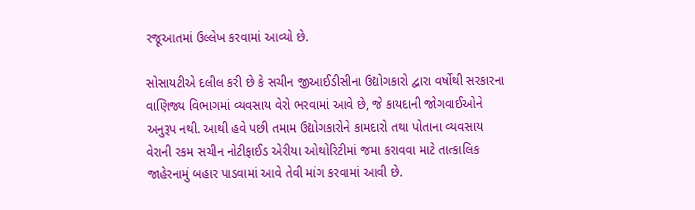રજૂઆતમાં ઉલ્લેખ કરવામાં આવ્યો છે.

સોસાયટીએ દલીલ કરી છે કે સચીન જીઆઈડીસીના ઉદ્યોગકારો દ્વારા વર્ષોથી સરકારના વાણિજ્ય વિભાગમાં વ્યવસાય વેરો ભરવામાં આવે છે, જે કાયદાની જોગવાઈઓને અનુરૂપ નથી. આથી હવે પછી તમામ ઉદ્યોગકારોને કામદારો તથા પોતાના વ્યવસાય વેરાની રકમ સચીન નોટીફાઈડ એરીયા ઓથોરિટીમાં જમા કરાવવા માટે તાત્કાલિક જાહેરનામું બહાર પાડવામાં આવે તેવી માંગ કરવામાં આવી છે.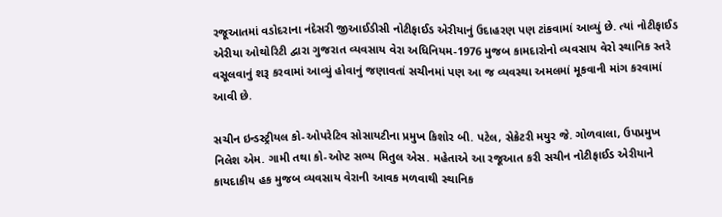રજૂઆતમાં વડોદરાના નંદેસરી જીઆઈડીસી નોટીફાઈડ એરીયાનું ઉદાહરણ પણ ટાંકવામાં આવ્યું છે. ત્યાં નોટીફાઈડ એરીયા ઓથોરિટી દ્વારા ગુજરાત વ્યવસાય વેરા અધિનિયમ-1976 મુજબ કામદારોનો વ્યવસાય વેરો સ્થાનિક સ્તરે વસૂલવાનું શરૂ કરવામાં આવ્યું હોવાનું જણાવતાં સચીનમાં પણ આ જ વ્યવસ્થા અમલમાં મૂકવાની માંગ કરવામાં આવી છે.

સચીન ઇન્ડસ્ટ્રીયલ કો-ઓપરેટિવ સોસાયટીના પ્રમુખ કિશોર બી. પટેલ, સેક્રેટરી મયુર જે. ગોળવાલા, ઉપપ્રમુખ નિલેશ એમ. ગામી તથા કો-ઓપ્ટ સભ્ય મિતુલ એસ. મહેતાએ આ રજૂઆત કરી સચીન નોટીફાઈડ એરીયાને કાયદાકીય હક મુજબ વ્યવસાય વેરાની આવક મળવાથી સ્થાનિક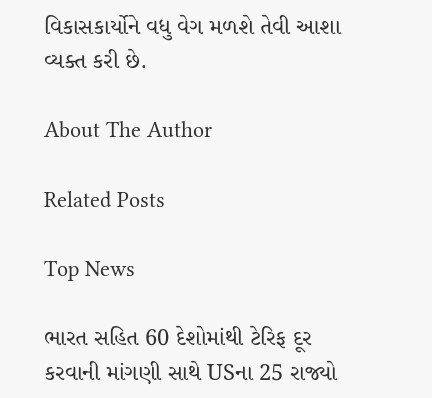વિકાસકાર્યોને વધુ વેગ મળશે તેવી આશા વ્યક્ત કરી છે.

About The Author

Related Posts

Top News

ભારત સહિત 60 દેશોમાંથી ટેરિફ દૂર કરવાની માંગણી સાથે USના 25 રાજ્યો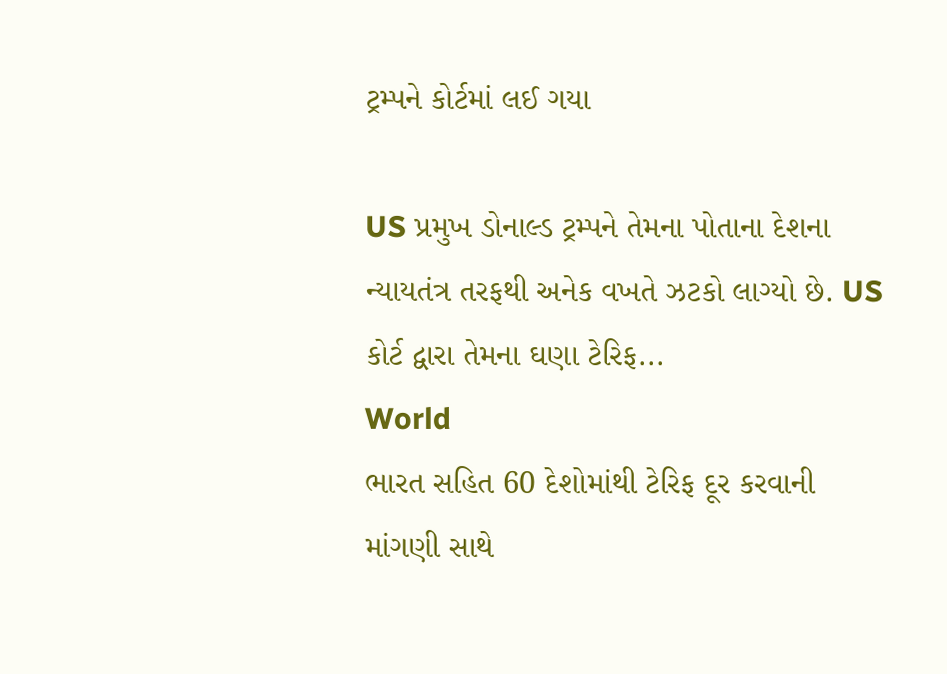ટ્રમ્પને કોર્ટમાં લઈ ગયા

US પ્રમુખ ડોનાલ્ડ ટ્રમ્પને તેમના પોતાના દેશના ન્યાયતંત્ર તરફથી અનેક વખતે ઝટકો લાગ્યો છે. US કોર્ટ દ્વારા તેમના ઘણા ટેરિફ...
World
ભારત સહિત 60 દેશોમાંથી ટેરિફ દૂર કરવાની માંગણી સાથે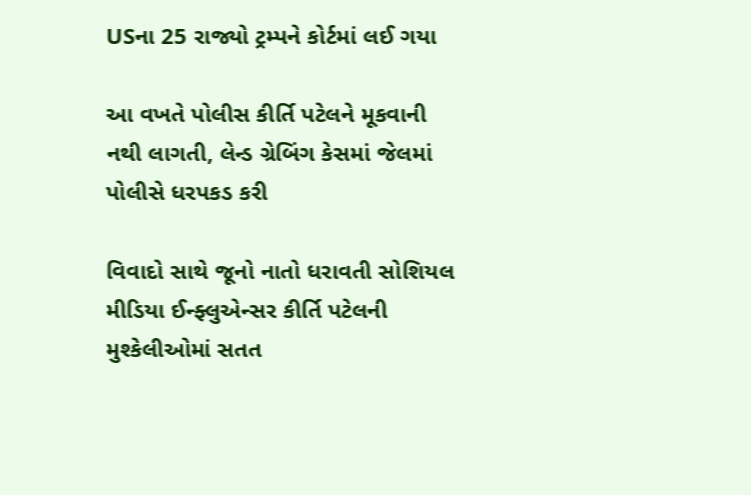USના 25 રાજ્યો ટ્રમ્પને કોર્ટમાં લઈ ગયા

આ વખતે પોલીસ કીર્તિ પટેલને મૂકવાની નથી લાગતી, લેન્ડ ગ્રેબિંગ કેસમાં જેલમાં પોલીસે ધરપકડ કરી

વિવાદો સાથે જૂનો નાતો ધરાવતી સોશિયલ મીડિયા ઈન્ફ્લુએન્સર કીર્તિ પટેલની મુશ્કેલીઓમાં સતત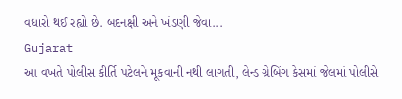વધારો થઈ રહ્યો છે. બદનક્ષી અને ખંડણી જેવા...
Gujarat
આ વખતે પોલીસ કીર્તિ પટેલને મૂકવાની નથી લાગતી, લેન્ડ ગ્રેબિંગ કેસમાં જેલમાં પોલીસે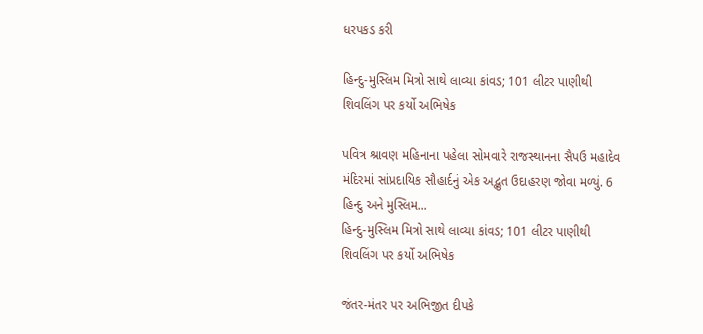ધરપકડ કરી

હિન્દુ-મુસ્લિમ મિત્રો સાથે લાવ્યા કાંવડ; 101 લીટર પાણીથી શિવલિંગ પર કર્યો અભિષેક

પવિત્ર શ્રાવણ મહિનાના પહેલા સોમવારે રાજસ્થાનના સૈપઉ મહાદેવ મંદિરમાં સાંપ્રદાયિક સૌહાર્દનું એક અદ્ભુત ઉદાહરણ જોવા મળ્યું. 6 હિન્દુ અને મુસ્લિમ...
હિન્દુ-મુસ્લિમ મિત્રો સાથે લાવ્યા કાંવડ; 101 લીટર પાણીથી શિવલિંગ પર કર્યો અભિષેક

જંતર-મંતર પર અભિજીત દીપકે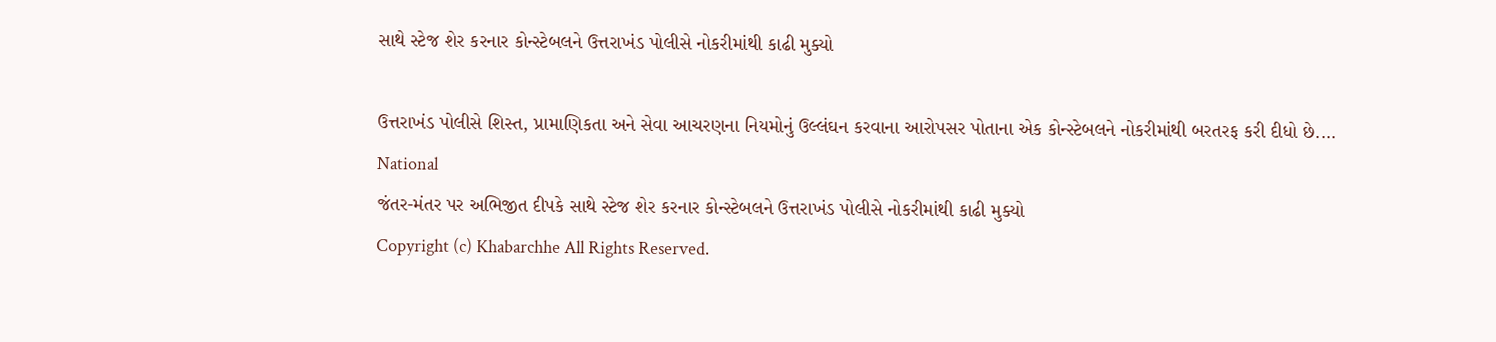સાથે સ્ટેજ શેર કરનાર કોન્સ્ટેબલને ઉત્તરાખંડ પોલીસે નોકરીમાંથી કાઢી મુક્યો

ઉત્તરાખંડ પોલીસે શિસ્ત, પ્રામાણિકતા અને સેવા આચરણના નિયમોનું ઉલ્લંઘન કરવાના આરોપસર પોતાના એક કોન્સ્ટેબલને નોકરીમાંથી બરતરફ કરી દીધો છે....
National
જંતર-મંતર પર અભિજીત દીપકે સાથે સ્ટેજ શેર કરનાર કોન્સ્ટેબલને ઉત્તરાખંડ પોલીસે નોકરીમાંથી કાઢી મુક્યો
Copyright (c) Khabarchhe All Rights Reserved.